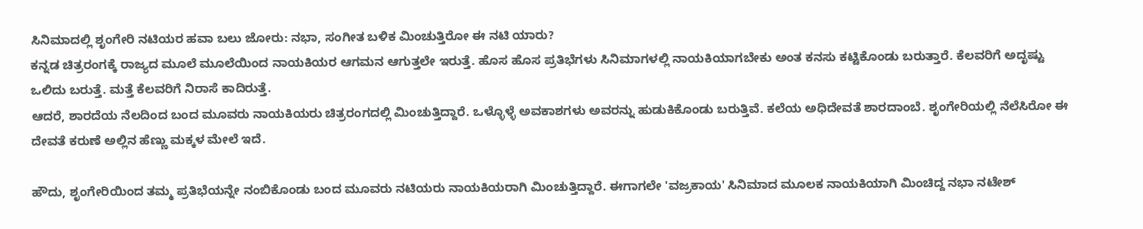ಸಿನಿಮಾದಲ್ಲಿ ಶೃಂಗೇರಿ ನಟಿಯರ ಹವಾ ಬಲು ಜೋರು: ನಭಾ, ಸಂಗೀತ ಬಳಿಕ ಮಿಂಚುತ್ತಿರೋ ಈ ನಟಿ ಯಾರು?
ಕನ್ನಡ ಚಿತ್ರರಂಗಕ್ಕೆ ರಾಜ್ಯದ ಮೂಲೆ ಮೂಲೆಯಿಂದ ನಾಯಕಿಯರ ಆಗಮನ ಆಗುತ್ತಲೇ ಇರುತ್ತೆ. ಹೊಸ ಹೊಸ ಪ್ರತಿಭೆಗಳು ಸಿನಿಮಾಗಳಲ್ಲಿ ನಾಯಕಿಯಾಗಬೇಕು ಅಂತ ಕನಸು ಕಟ್ಟಿಕೊಂಡು ಬರುತ್ತಾರೆ. ಕೆಲವರಿಗೆ ಅದೃಷ್ಟು ಒಲಿದು ಬರುತ್ತೆ. ಮತ್ತೆ ಕೆಲವರಿಗೆ ನಿರಾಸೆ ಕಾದಿರುತ್ತೆ.
ಆದರೆ, ಶಾರದೆಯ ನೆಲದಿಂದ ಬಂದ ಮೂವರು ನಾಯಕಿಯರು ಚಿತ್ರರಂಗದಲ್ಲಿ ಮಿಂಚುತ್ತಿದ್ದಾರೆ. ಒಳ್ಳೊಳ್ಳೆ ಅವಕಾಶಗಳು ಅವರನ್ನು ಹುಡುಕಿಕೊಂಡು ಬರುತ್ತಿವೆ. ಕಲೆಯ ಅಧಿದೇವತೆ ಶಾರದಾಂಬೆ. ಶೃಂಗೇರಿಯಲ್ಲಿ ನೆಲೆಸಿರೋ ಈ ದೇವತೆ ಕರುಣೆ ಅಲ್ಲಿನ ಹೆಣ್ಣು ಮಕ್ಕಳ ಮೇಲೆ ಇದೆ.

ಹೌದು, ಶೃಂಗೇರಿಯಿಂದ ತಮ್ಮ ಪ್ರತಿಭೆಯನ್ನೇ ನಂಬಿಕೊಂಡು ಬಂದ ಮೂವರು ನಟಿಯರು ನಾಯಕಿಯರಾಗಿ ಮಿಂಚುತ್ತಿದ್ದಾರೆ. ಈಗಾಗಲೇ 'ವಜ್ರಕಾಯ' ಸಿನಿಮಾದ ಮೂಲಕ ನಾಯಕಿಯಾಗಿ ಮಿಂಚಿದ್ದ ನಭಾ ನಟೇಶ್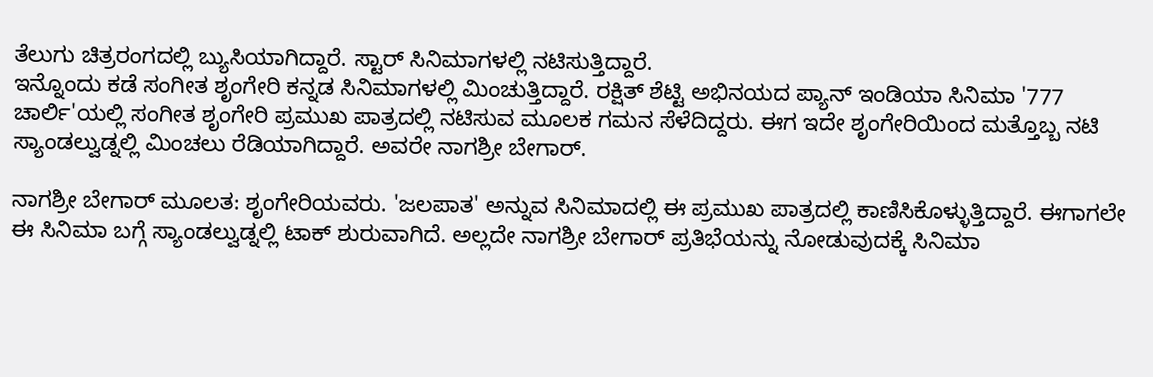ತೆಲುಗು ಚಿತ್ರರಂಗದಲ್ಲಿ ಬ್ಯುಸಿಯಾಗಿದ್ದಾರೆ. ಸ್ಟಾರ್ ಸಿನಿಮಾಗಳಲ್ಲಿ ನಟಿಸುತ್ತಿದ್ದಾರೆ.
ಇನ್ನೊಂದು ಕಡೆ ಸಂಗೀತ ಶೃಂಗೇರಿ ಕನ್ನಡ ಸಿನಿಮಾಗಳಲ್ಲಿ ಮಿಂಚುತ್ತಿದ್ದಾರೆ. ರಕ್ಷಿತ್ ಶೆಟ್ಟಿ ಅಭಿನಯದ ಪ್ಯಾನ್ ಇಂಡಿಯಾ ಸಿನಿಮಾ '777 ಚಾರ್ಲಿ'ಯಲ್ಲಿ ಸಂಗೀತ ಶೃಂಗೇರಿ ಪ್ರಮುಖ ಪಾತ್ರದಲ್ಲಿ ನಟಿಸುವ ಮೂಲಕ ಗಮನ ಸೆಳೆದಿದ್ದರು. ಈಗ ಇದೇ ಶೃಂಗೇರಿಯಿಂದ ಮತ್ತೊಬ್ಬ ನಟಿ ಸ್ಯಾಂಡಲ್ವುಡ್ನಲ್ಲಿ ಮಿಂಚಲು ರೆಡಿಯಾಗಿದ್ದಾರೆ. ಅವರೇ ನಾಗಶ್ರೀ ಬೇಗಾರ್.

ನಾಗಶ್ರೀ ಬೇಗಾರ್ ಮೂಲತ: ಶೃಂಗೇರಿಯವರು. 'ಜಲಪಾತ' ಅನ್ನುವ ಸಿನಿಮಾದಲ್ಲಿ ಈ ಪ್ರಮುಖ ಪಾತ್ರದಲ್ಲಿ ಕಾಣಿಸಿಕೊಳ್ಳುತ್ತಿದ್ದಾರೆ. ಈಗಾಗಲೇ ಈ ಸಿನಿಮಾ ಬಗ್ಗೆ ಸ್ಯಾಂಡಲ್ವುಡ್ನಲ್ಲಿ ಟಾಕ್ ಶುರುವಾಗಿದೆ. ಅಲ್ಲದೇ ನಾಗಶ್ರೀ ಬೇಗಾರ್ ಪ್ರತಿಭೆಯನ್ನು ನೋಡುವುದಕ್ಕೆ ಸಿನಿಮಾ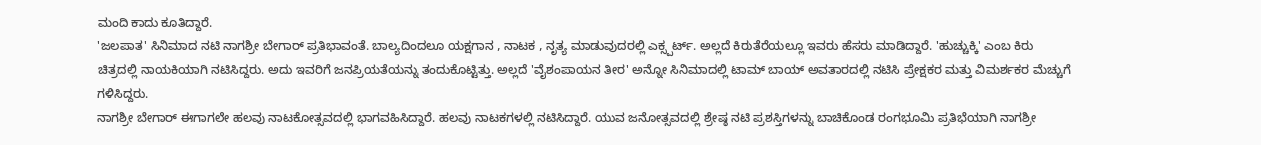ಮಂದಿ ಕಾದು ಕೂತಿದ್ದಾರೆ.
'ಜಲಪಾತ' ಸಿನಿಮಾದ ನಟಿ ನಾಗಶ್ರೀ ಬೇಗಾರ್ ಪ್ರತಿಭಾವಂತೆ. ಬಾಲ್ಯದಿಂದಲೂ ಯಕ್ಷಗಾನ , ನಾಟಕ , ನೃತ್ಯ ಮಾಡುವುದರಲ್ಲಿ ಎಕ್ಸ್ಪರ್ಟ್. ಅಲ್ಲದೆ ಕಿರುತೆರೆಯಲ್ಲೂ ಇವರು ಹೆಸರು ಮಾಡಿದ್ದಾರೆ. 'ಹುಚ್ಚುಕ್ಕಿ' ಎಂಬ ಕಿರು ಚಿತ್ರದಲ್ಲಿ ನಾಯಕಿಯಾಗಿ ನಟಿಸಿದ್ದರು. ಅದು ಇವರಿಗೆ ಜನಪ್ರಿಯತೆಯನ್ನು ತಂದುಕೊಟ್ಟಿತ್ತು. ಅಲ್ಲದೆ 'ವೈಶಂಪಾಯನ ತೀರ' ಅನ್ನೋ ಸಿನಿಮಾದಲ್ಲಿ ಟಾಮ್ ಬಾಯ್ ಅವತಾರದಲ್ಲಿ ನಟಿಸಿ ಪ್ರೇಕ್ಷಕರ ಮತ್ತು ವಿಮರ್ಶಕರ ಮೆಚ್ಚುಗೆ ಗಳಿಸಿದ್ದರು.
ನಾಗಶ್ರೀ ಬೇಗಾರ್ ಈಗಾಗಲೇ ಹಲವು ನಾಟಕೋತ್ಸವದಲ್ಲಿ ಭಾಗವಹಿಸಿದ್ದಾರೆ. ಹಲವು ನಾಟಕಗಳಲ್ಲಿ ನಟಿಸಿದ್ದಾರೆ. ಯುವ ಜನೋತ್ಸವದಲ್ಲಿ ಶ್ರೇಷ್ಠ ನಟಿ ಪ್ರಶಸ್ತಿಗಳನ್ನು ಬಾಚಿಕೊಂಡ ರಂಗಭೂಮಿ ಪ್ರತಿಭೆಯಾಗಿ ನಾಗಶ್ರೀ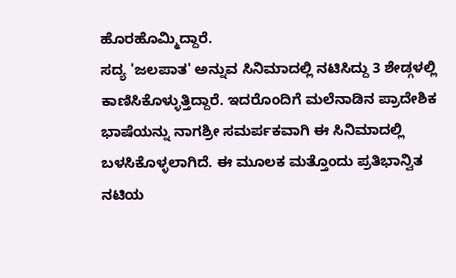ಹೊರಹೊಮ್ಮಿದ್ದಾರೆ.
ಸದ್ಯ 'ಜಲಪಾತ' ಅನ್ನುವ ಸಿನಿಮಾದಲ್ಲಿ ನಟಿಸಿದ್ದು 3 ಶೇಡ್ಗಳಲ್ಲಿ ಕಾಣಿಸಿಕೊಳ್ಳುತ್ತಿದ್ದಾರೆ. ಇದರೊಂದಿಗೆ ಮಲೆನಾಡಿನ ಪ್ರಾದೇಶಿಕ ಭಾಷೆಯನ್ನು ನಾಗಶ್ರೀ ಸಮರ್ಪಕವಾಗಿ ಈ ಸಿನಿಮಾದಲ್ಲಿ ಬಳಸಿಕೊಳ್ಳಲಾಗಿದೆ. ಈ ಮೂಲಕ ಮತ್ತೊಂದು ಪ್ರತಿಭಾನ್ವಿತ ನಟಿಯ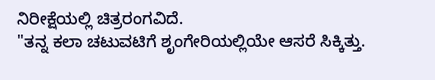ನಿರೀಕ್ಷೆಯಲ್ಲಿ ಚಿತ್ರರಂಗವಿದೆ.
"ತನ್ನ ಕಲಾ ಚಟುವಟಿಗೆ ಶೃಂಗೇರಿಯಲ್ಲಿಯೇ ಆಸರೆ ಸಿಕ್ಕಿತ್ತು.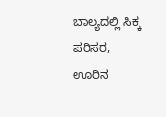ಬಾಲ್ಯದಲ್ಲಿ ಸಿಕ್ಕ ಪರಿಸರ, ಊರಿನ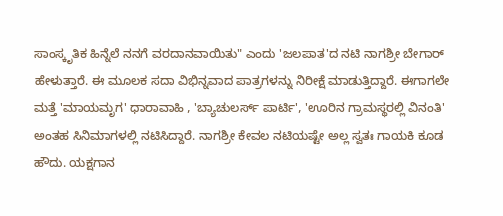ಸಾಂಸ್ಕೃತಿಕ ಹಿನ್ನೆಲೆ ನನಗೆ ವರದಾನವಾಯಿತು" ಎಂದು 'ಜಲಪಾತ'ದ ನಟಿ ನಾಗಶ್ರೀ ಬೇಗಾರ್ ಹೇಳುತ್ತಾರೆ. ಈ ಮೂಲಕ ಸದಾ ವಿಭಿನ್ನವಾದ ಪಾತ್ರಗಳನ್ನು ನಿರೀಕ್ಷೆ ಮಾಡುತ್ತಿದ್ದಾರೆ. ಈಗಾಗಲೇ ಮತ್ತೆ 'ಮಾಯಮೃಗ' ಧಾರಾವಾಹಿ , 'ಬ್ಯಾಚುಲರ್ಸ್ ಪಾರ್ಟಿ', 'ಊರಿನ ಗ್ರಾಮಸ್ಥರಲ್ಲಿ ವಿನಂತಿ' ಅಂತಹ ಸಿನಿಮಾಗಳಲ್ಲಿ ನಟಿಸಿದ್ದಾರೆ. ನಾಗಶ್ರೀ ಕೇವಲ ನಟಿಯಷ್ಟೇ ಅಲ್ಲ ಸ್ವತಃ ಗಾಯಕಿ ಕೂಡ ಹೌದು. ಯಕ್ಷಗಾನ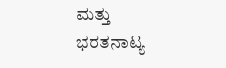ಮತ್ತು ಭರತನಾಟ್ಯ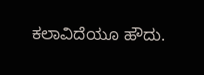ಕಲಾವಿದೆಯೂ ಹೌದು.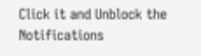Click it and Unblock the Notifications